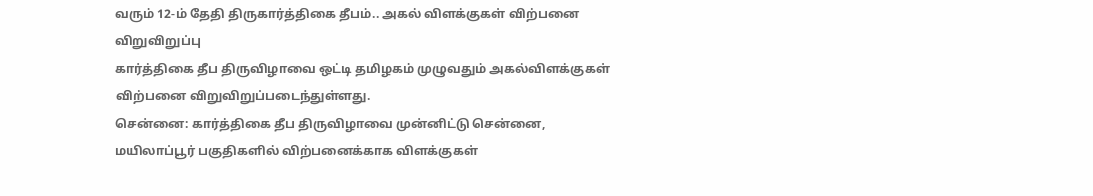வரும் 12-ம் தேதி திருகார்த்திகை தீபம்.. அகல் விளக்குகள் விற்பனை விறுவிறுப்பு
கார்த்திகை தீப திருவிழாவை ஒட்டி தமிழகம் முழுவதும் அகல்விளக்குகள் விற்பனை விறுவிறுப்படைந்துள்ளது.
சென்னை: கார்த்திகை தீப திருவிழாவை முன்னிட்டு சென்னை, மயிலாப்பூர் பகுதிகளில் விற்பனைக்காக விளக்குகள்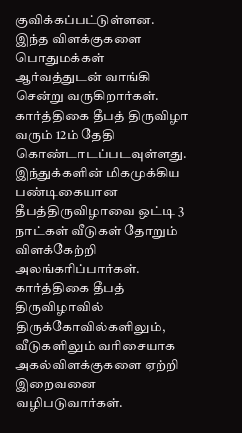குவிக்கப்பட்டுள்ளன. இந்த விளக்குகளை பொதுமக்கள் ஆர்வத்துடன் வாங்கி சென்று வருகிறார்கள்.
கார்த்திகை தீபத் திருவிழா வரும் 12ம் தேதி கொண்டாடப்படவுள்ளது. இந்துக்களின் மிகமுக்கிய பண்டிகையான தீபத்திருவிழாவை ஒட்டி 3 நாட்கள் வீடுகள் தோறும் விளக்கேற்றி அலங்கரிப்பார்கள். கார்த்திகை தீபத் திருவிழாவில் திருக்கோவில்களிலும், வீடுகளிலும் வரிசையாக அகல்விளக்குகளை ஏற்றி இறைவனை வழிபடுவார்கள்.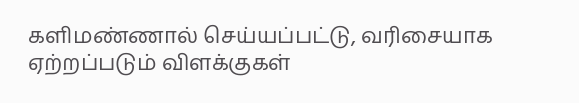களிமண்ணால் செய்யப்பட்டு, வரிசையாக ஏற்றப்படும் விளக்குகள்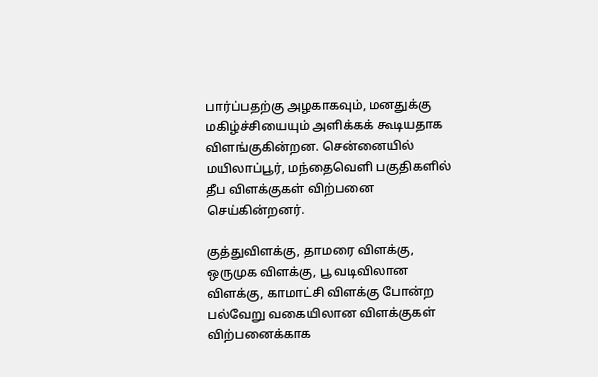பார்ப்பதற்கு அழகாகவும், மனதுக்கு மகிழ்ச்சியையும் அளிக்கக் கூடியதாக விளங்குகின்றன. சென்னையில் மயிலாப்பூர், மந்தைவெளி பகுதிகளில் தீப விளக்குகள் விற்பனை செய்கின்றனர்.

குத்துவிளக்கு, தாமரை விளக்கு, ஒருமுக விளக்கு, பூ வடிவிலான விளக்கு, காமாட்சி விளக்கு போன்ற பல்வேறு வகையிலான விளக்குகள் விற்பனைக்காக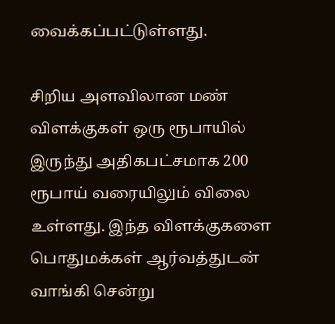வைக்கப்பட்டுள்ளது.

சிறிய அளவிலான மண் விளக்குகள் ஒரு ரூபாயில் இருந்து அதிகபட்சமாக 200 ரூபாய் வரையிலும் விலை உள்ளது. இந்த விளக்குகளை பொதுமக்கள் ஆர்வத்துடன் வாங்கி சென்று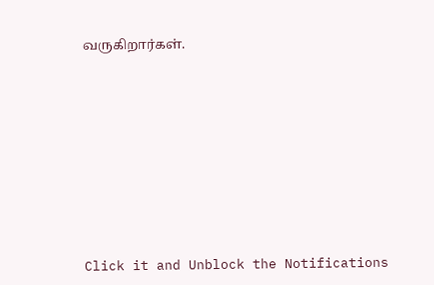வருகிறார்கள்.












Click it and Unblock the Notifications